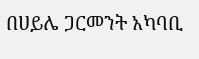በሀይሌ ጋርመንት አካባቢ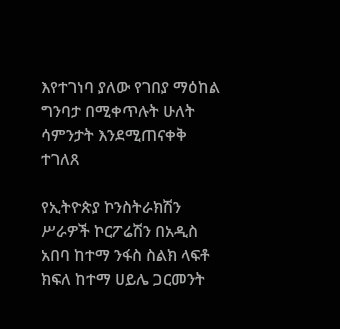እየተገነባ ያለው የገበያ ማዕከል ግንባታ በሚቀጥሉት ሁለት ሳምንታት እንደሚጠናቀቅ ተገለጸ

የኢትዮጵያ ኮንስትራክሽን ሥራዎች ኮርፖሬሽን በአዲስ አበባ ከተማ ንፋስ ስልክ ላፍቶ ክፍለ ከተማ ሀይሌ ጋርመንት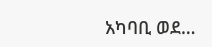አካባቢ ወደ…